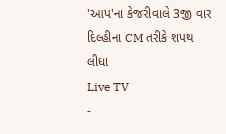'આપ'ના કેજરીવાલે 3જી વાર દિલ્હીના CM તરીકે શપથ લીધા
Live TV
-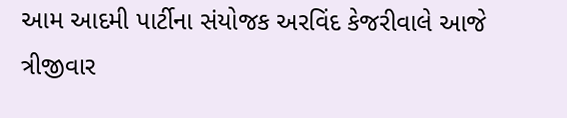આમ આદમી પાર્ટીના સંયોજક અરવિંદ કેજરીવાલે આજે ત્રીજીવાર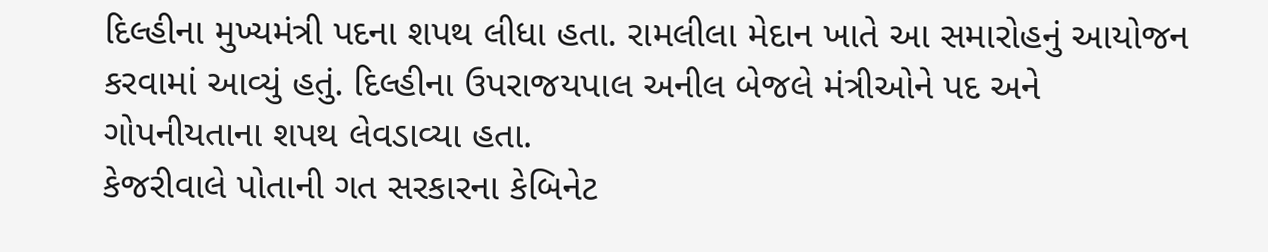દિલ્હીના મુખ્યમંત્રી પદના શપથ લીધા હતા. રામલીલા મેદાન ખાતે આ સમારોહનું આયોજન કરવામાં આવ્યું હતું. દિલ્હીના ઉપરાજયપાલ અનીલ બેજલે મંત્રીઓને પદ અને ગોપનીયતાના શપથ લેવડાવ્યા હતા.
કેજરીવાલે પોતાની ગત સરકારના કેબિનેટ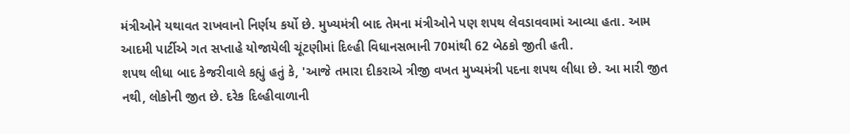મંત્રીઓને યથાવત રાખવાનો નિર્ણય કર્યો છે. મુખ્યમંત્રી બાદ તેમના મંત્રીઓને પણ શપથ લેવડાવવામાં આવ્યા હતા. આમ આદમી પાર્ટીએ ગત સપ્તાહે યોજાયેલી ચૂંટણીમાં દિલ્હી વિધાનસભાની 70માંથી 62 બેઠકો જીતી હતી.
શપથ લીધા બાદ કેજરીવાલે કહ્યું હતું કે, 'આજે તમારા દીકરાએ ત્રીજી વખત મુખ્યમંત્રી પદના શપથ લીધા છે. આ મારી જીત નથી, લોકોની જીત છે. દરેક દિલ્હીવાળાની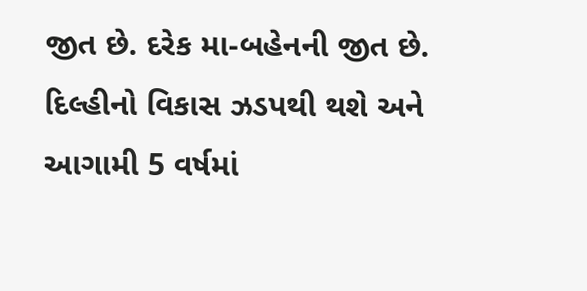જીત છે. દરેક મા-બહેનની જીત છે. દિલ્હીનો વિકાસ ઝડપથી થશે અને આગામી 5 વર્ષમાં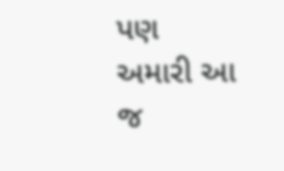પણ અમારી આ જ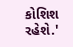કોશિશ રહેશે.'